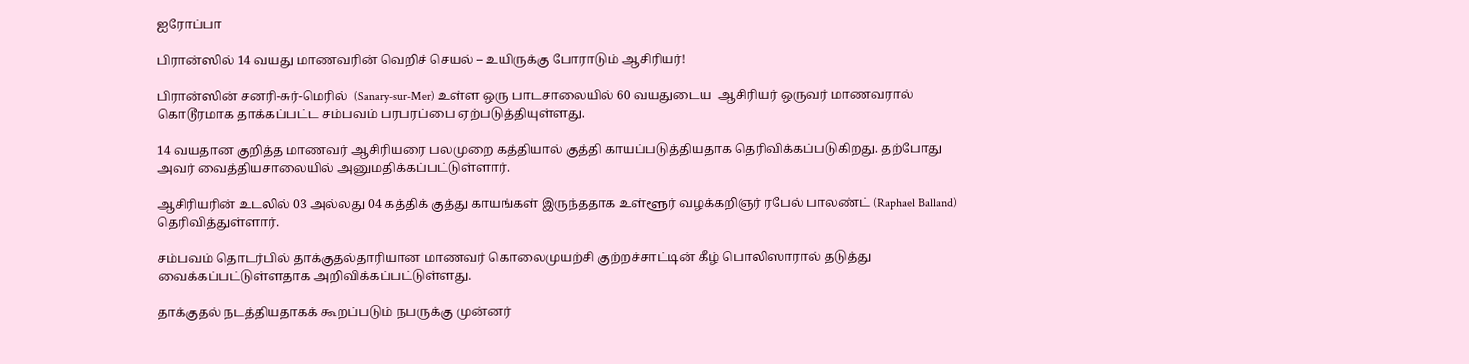ஐரோப்பா

பிரான்ஸில் 14 வயது மாணவரின் வெறிச் செயல் – உயிருக்கு போராடும் ஆசிரியர்!

பிரான்ஸின் சனரி-சுர்-மெரில்  (Sanary-sur-Mer) உள்ள ஒரு பாடசாலையில் 60 வயதுடைய  ஆசிரியர் ஒருவர் மாணவரால் கொடூரமாக தாக்கப்பட்ட சம்பவம் பரபரப்பை ஏற்படுத்தியுள்ளது.

14 வயதான குறித்த மாணவர் ஆசிரியரை பலமுறை கத்தியால் குத்தி காயப்படுத்தியதாக தெரிவிக்கப்படுகிறது. தற்போது அவர் வைத்தியசாலையில் அனுமதிக்கப்பட்டுள்ளார்.

ஆசிரியரின் உடலில் 03 அல்லது 04 கத்திக் குத்து காயங்கள் இருந்ததாக உள்ளூர் வழக்கறிஞர் ரபேல் பாலண்ட் (Raphael Balland) தெரிவித்துள்ளார்.

சம்பவம் தொடர்பில் தாக்குதல்தாரியான மாணவர் கொலைமுயற்சி குற்றச்சாட்டின் கீழ் பொலிஸாரால் தடுத்து வைக்கப்பட்டுள்ளதாக அறிவிக்கப்பட்டுள்ளது.

தாக்குதல் நடத்தியதாகக் கூறப்படும் நபருக்கு முன்னர்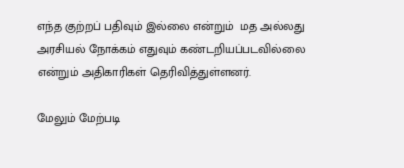எந்த குற்றப் பதிவும் இல்லை என்றும்  மத அல்லது அரசியல் நோக்கம் எதுவும் கண்டறியப்படவில்லை என்றும் அதிகாரிகள் தெரிவித்துள்ளனர்.

மேலும் மேற்படி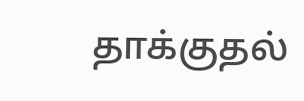தாக்குதல்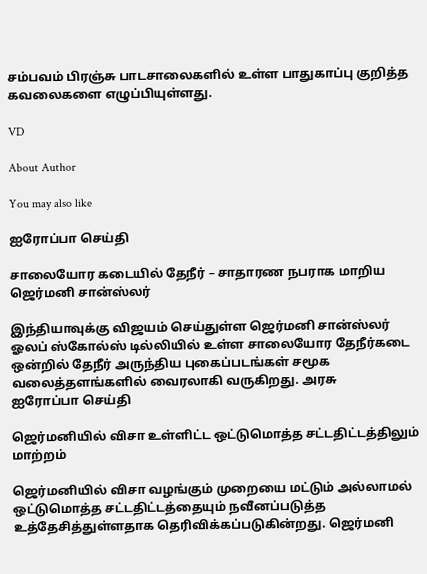சம்பவம் பிரஞ்சு பாடசாலைகளில் உள்ள பாதுகாப்பு குறித்த கவலைகளை எழுப்பியுள்ளது.

VD

About Author

You may also like

ஐரோப்பா செய்தி

சாலையோர கடையில் தேநீர் – சாதாரண நபராக மாறிய ஜெர்மனி சான்ஸ்லர்

இந்தியாவுக்கு விஜயம் செய்துள்ள ஜெர்மனி சான்ஸ்லர் ஓலப் ஸ்கோல்ஸ் டில்லியில் உள்ள சாலையோர தேநீர்கடை ஒன்றில் தேநீர் அருந்திய புகைப்படங்கள் சமூக வலைத்தளங்களில் வைரலாகி வருகிறது. அரசு
ஐரோப்பா செய்தி

ஜெர்மனியில் விசா உள்ளிட்ட ஒட்டுமொத்த சட்டதிட்டத்திலும் மாற்றம்

ஜெர்மனியில் விசா வழங்கும் முறையை மட்டும் அல்லாமல் ஒட்டுமொத்த சட்டதிட்டத்தையும் நவீனப்படுத்த உத்தேசித்துள்ளதாக தெரிவிக்கப்படுகின்றது. ஜெர்மனி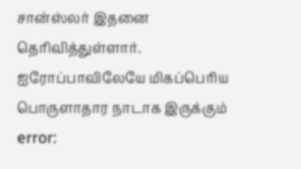சான்ஸ்லர் இதனை தெரிவித்துள்ளார். ஐரோப்பாவிலேயே மிகப்பெரிய பொருளாதார நாடாக இருக்கும்
error: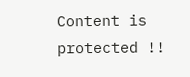Content is protected !!